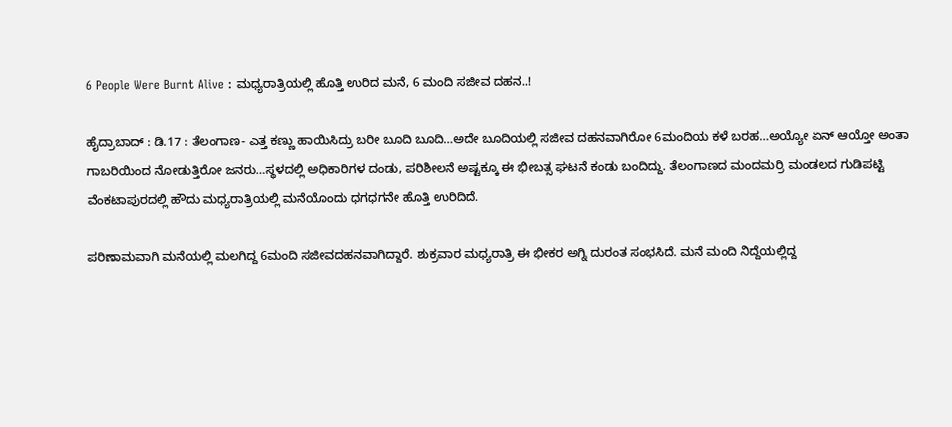6 People Were Burnt Alive : ಮಧ್ಯರಾತ್ರಿಯಲ್ಲಿ ಹೊತ್ತಿ ಉರಿದ ಮನೆ, 6 ಮಂದಿ ಸಜೀವ ದಹನ..!

ಹೈದ್ರಾಬಾದ್ : ಡಿ.17 : ತೆಲಂಗಾಣ- ಎತ್ತ ಕಣ್ಣು ಹಾಯಿಸಿದ್ರು ಬರೀ ಬೂದಿ ಬೂದಿ…ಅದೇ ಬೂದಿಯಲ್ಲಿ ಸಜೀವ ದಹನವಾಗಿರೋ 6ಮಂದಿಯ ಕಳೆ ಬರಹ…ಅಯ್ಯೋ ಏನ್ ಆಯ್ತೋ ಅಂತಾ ಗಾಬರಿಯಿಂದ ನೋಡುತ್ತಿರೋ ಜನರು…ಸ್ಥಳದಲ್ಲಿ ಅಧಿಕಾರಿಗಳ ದಂಡು, ಪರಿಶೀಲನೆ ಅಷ್ಟಕ್ಕೂ ಈ ಭೀಬತ್ಸ ಘಟನೆ ಕಂಡು ಬಂದಿದ್ದು. ತೆಲಂಗಾಣದ ಮಂದಮರ್ರಿ ಮಂಡಲದ ಗುಡಿಪಟ್ಟಿ ವೆಂಕಟಾಪುರದಲ್ಲಿ ಹೌದು ಮಧ್ಯರಾತ್ರಿಯಲ್ಲಿ ಮನೆಯೊಂದು ಧಗಧಗನೇ ಹೊತ್ತಿ ಉರಿದಿದೆ.

ಪರಿಣಾಮವಾಗಿ ಮನೆಯಲ್ಲಿ ಮಲಗಿದ್ದ 6ಮಂದಿ ಸಜೀವದಹನವಾಗಿದ್ದಾರೆ. ಶುಕ್ರವಾರ ಮಧ್ಯರಾತ್ರಿ ಈ ಭೀಕರ ಅಗ್ನಿ ದುರಂತ ಸಂಭಸಿದೆ. ಮನೆ ಮಂದಿ ನಿದ್ದೆಯಲ್ಲಿದ್ದ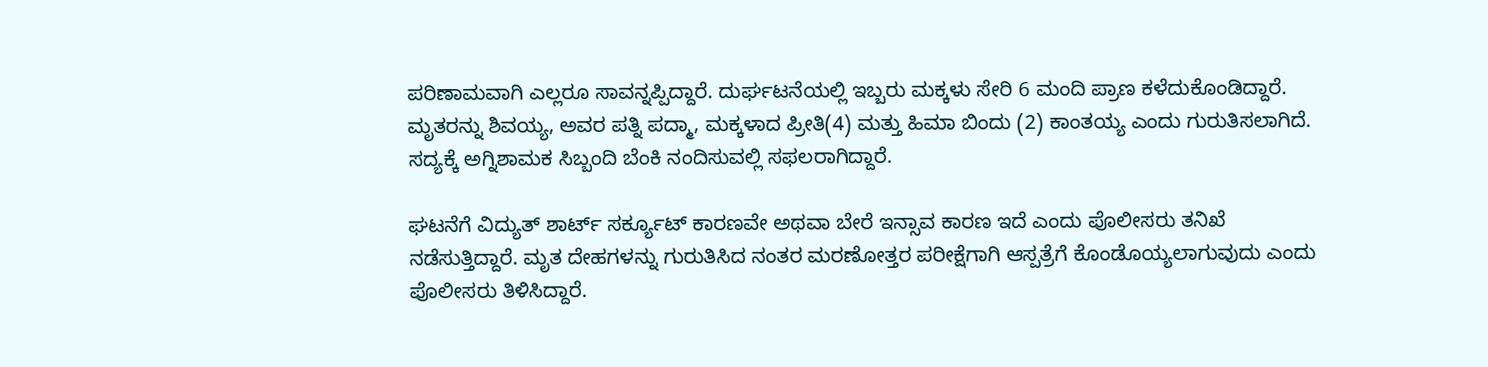ಪರಿಣಾಮವಾಗಿ ಎಲ್ಲರೂ ಸಾವನ್ನಪ್ಪಿದ್ದಾರೆ. ದುರ್ಘಟನೆಯಲ್ಲಿ ಇಬ್ಬರು ಮಕ್ಕಳು ಸೇರಿ 6 ಮಂದಿ ಪ್ರಾಣ ಕಳೆದುಕೊಂಡಿದ್ದಾರೆ. ಮೃತರನ್ನು ಶಿವಯ್ಯ, ಅವರ ಪತ್ನಿ ಪದ್ಮಾ, ಮಕ್ಕಳಾದ ಪ್ರೀತಿ(4) ಮತ್ತು ಹಿಮಾ ಬಿಂದು (2) ಕಾಂತಯ್ಯ ಎಂದು ಗುರುತಿಸಲಾಗಿದೆ. ಸದ್ಯಕ್ಕೆ ಅಗ್ನಿಶಾಮಕ ಸಿಬ್ಬಂದಿ ಬೆಂಕಿ ನಂದಿಸುವಲ್ಲಿ ಸಫಲರಾಗಿದ್ದಾರೆ.

ಘಟನೆಗೆ ವಿದ್ಯುತ್ ಶಾರ್ಟ್ ಸರ್ಕ್ಯೂಟ್ ಕಾರಣವೇ ಅಥವಾ ಬೇರೆ ಇನ್ಸಾವ ಕಾರಣ ಇದೆ ಎಂದು ಪೊಲೀಸರು ತನಿಖೆ ನಡೆಸುತ್ತಿದ್ದಾರೆ. ಮೃತ ದೇಹಗಳನ್ನು ಗುರುತಿಸಿದ ನಂತರ ಮರಣೋತ್ತರ ಪರೀಕ್ಷೆಗಾಗಿ ಆಸ್ಪತ್ರೆಗೆ ಕೊಂಡೊಯ್ಯಲಾಗುವುದು ಎಂದು ಪೊಲೀಸರು ತಿಳಿಸಿದ್ದಾರೆ.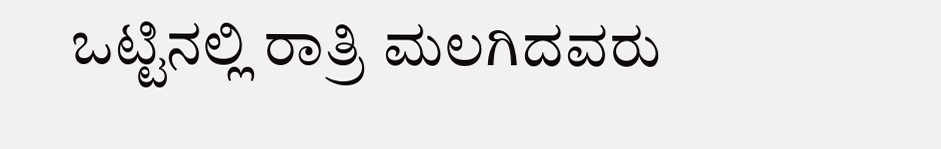ಒಟ್ಟಿನಲ್ಲಿ ರಾತ್ರಿ ಮಲಗಿದವರು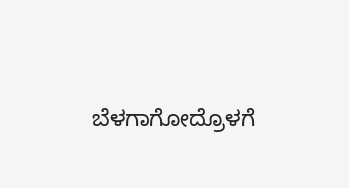ಬೆಳಗಾಗೋದ್ರೊಳಗೆ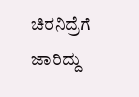ಚಿರನಿದ್ರೆಗೆ ಜಾರಿದ್ದು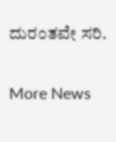ದುರಂತವೇ ಸರಿ.

More News